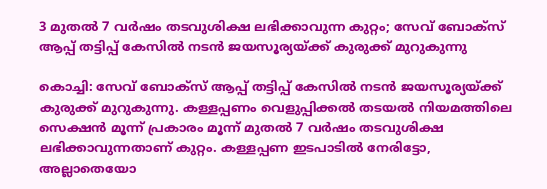3 മുതൽ 7 വർഷം തടവുശിക്ഷ ലഭിക്കാവുന്ന കുറ്റം; സേവ് ബോക്സ് ആപ്പ് തട്ടിപ്പ് കേസിൽ നടൻ ജയസൂര്യയ്‌ക്ക് കുരുക്ക് മുറുകുന്നു

കൊച്ചി: സേവ് ബോക്സ് ആപ്പ് തട്ടിപ്പ് കേസിൽ നടൻ ജയസൂര്യയ്‌ക്ക് കുരുക്ക് മുറുകുന്നു. കള്ളപ്പണം വെളുപ്പിക്കൽ തടയൽ നിയമത്തിലെ സെക്ഷൻ മൂന്ന് പ്രകാരം മൂന്ന് മുതൽ 7 വർഷം തടവുശിക്ഷ ലഭിക്കാവുന്നതാണ് കുറ്റം. കള്ളപ്പണ ഇടപാടിൽ നേരിട്ടോ, അല്ലാതെയോ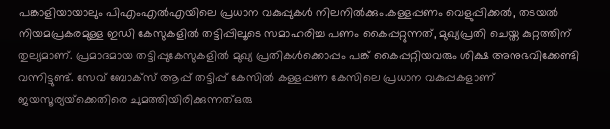പങ്കാളിയായാലും പിഎംഎൽഎയിലെ പ്രധാന വകുപ്പുകൾ നിലനിൽക്കും.കള്ളപ്പണം വെളുപ്പിക്കൽ, തടയൽ നിയമപ്രകരമുള്ള ഇഡി കേസുകളിൽ തട്ടിപ്പിലൂടെ സമാഹരിച്ച പണം കൈപ്പറ്റുന്നത്, മുഖ്യപ്രതി ചെയ്ത കുറ്റത്തിന് തുല്യമാണ്. പ്രമാദമായ തട്ടിപ്പുകേസുകളിൽ മുഖ്യ പ്രതികൾക്കൊപ്പം പങ്ക് കൈപ്പറ്റിയവരും ശിക്ഷ അനുഭവിക്കേണ്ടി വന്നിട്ടുണ്ട്. സേവ് ബോക്സ് ആപ്പ് തട്ടിപ്പ് കേസിൽ കള്ളപ്പണ കേസിലെ പ്രധാന വകുപ്പകളാണ് ജയസൂര്യയ്‌ക്കെതിരെ ചുമത്തിയിരിക്കുന്നത്ഒരു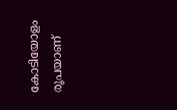കോടിയോളം രൂപയാണ്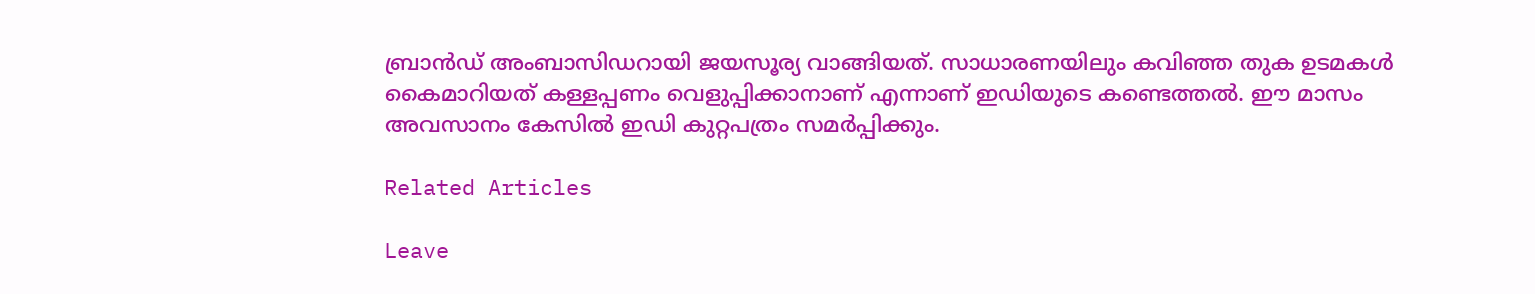ബ്രാൻഡ് അംബാസിഡറായി ജയസൂര്യ വാങ്ങിയത്. സാധാരണയിലും കവിഞ്ഞ തുക ഉടമകൾ കൈമാറിയത് കള്ളപ്പണം വെളുപ്പിക്കാനാണ് എന്നാണ് ഇഡിയുടെ കണ്ടെത്തൽ. ഈ മാസം അവസാനം കേസിൽ ഇഡി കുറ്റപത്രം സമർപ്പിക്കും.

Related Articles

Leave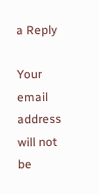a Reply

Your email address will not be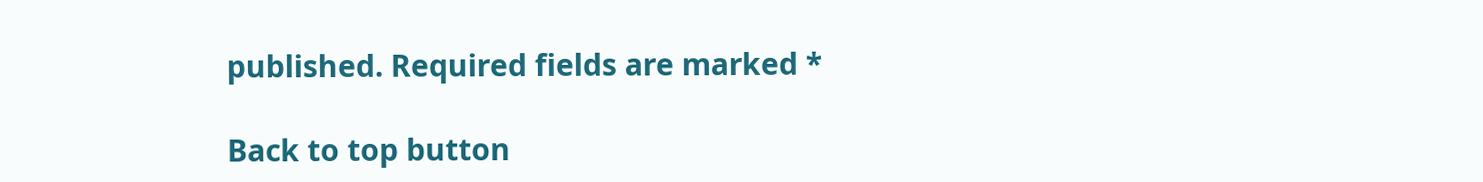published. Required fields are marked *

Back to top button